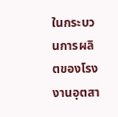ในกระบวนการผลิตของโรงงานอุตสา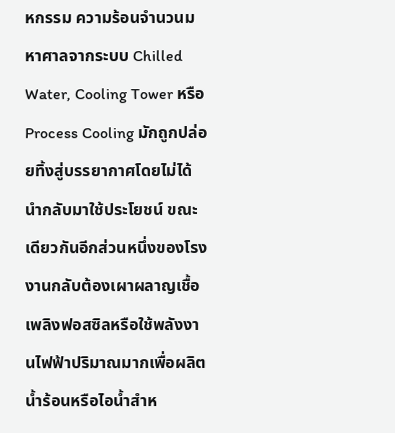หกรรม ความร้อนจำนวนมหาศาลจากระบบ Chilled Water, Cooling Tower หรือ Process Cooling มักถูกปล่อยทิ้งสู่บรรยากาศโดยไม่ได้นำกลับมาใช้ประโยชน์ ขณะเดียวกันอีกส่วนหนึ่งของโรงงานกลับต้องเผาผลาญเชื้อเพลิงฟอสซิลหรือใช้พลังงานไฟฟ้าปริมาณมากเพื่อผลิตน้ำร้อนหรือไอน้ำสำห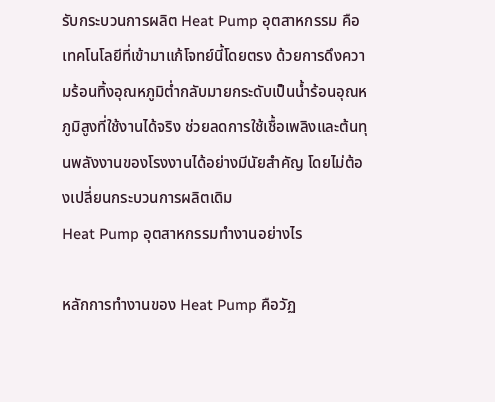รับกระบวนการผลิต Heat Pump อุตสาหกรรม คือเทคโนโลยีที่เข้ามาแก้โจทย์นี้โดยตรง ด้วยการดึงความร้อนทิ้งอุณหภูมิต่ำกลับมายกระดับเป็นน้ำร้อนอุณหภูมิสูงที่ใช้งานได้จริง ช่วยลดการใช้เชื้อเพลิงและต้นทุนพลังงานของโรงงานได้อย่างมีนัยสำคัญ โดยไม่ต้องเปลี่ยนกระบวนการผลิตเดิม
Heat Pump อุตสาหกรรมทำงานอย่างไร

หลักการทำงานของ Heat Pump คือวัฏ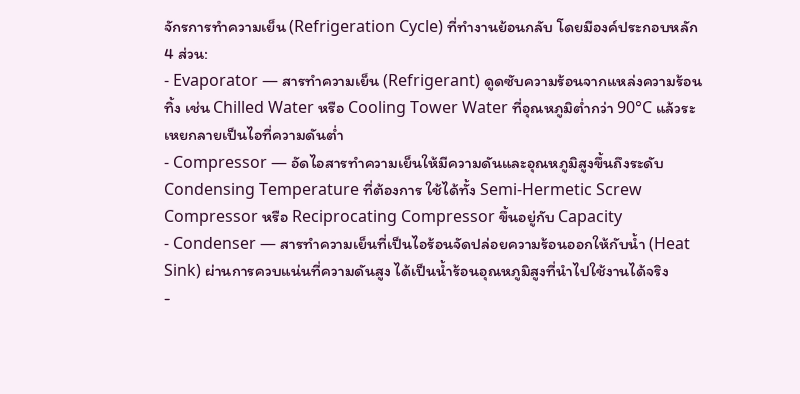จักรการทำความเย็น (Refrigeration Cycle) ที่ทำงานย้อนกลับ โดยมีองค์ประกอบหลัก 4 ส่วน:
- Evaporator — สารทำความเย็น (Refrigerant) ดูดซับความร้อนจากแหล่งความร้อนทิ้ง เช่น Chilled Water หรือ Cooling Tower Water ที่อุณหภูมิต่ำกว่า 90°C แล้วระเหยกลายเป็นไอที่ความดันต่ำ
- Compressor — อัดไอสารทำความเย็นให้มีความดันและอุณหภูมิสูงขึ้นถึงระดับ Condensing Temperature ที่ต้องการ ใช้ได้ทั้ง Semi-Hermetic Screw Compressor หรือ Reciprocating Compressor ขึ้นอยู่กับ Capacity
- Condenser — สารทำความเย็นที่เป็นไอร้อนจัดปล่อยความร้อนออกให้กับน้ำ (Heat Sink) ผ่านการควบแน่นที่ความดันสูง ได้เป็นน้ำร้อนอุณหภูมิสูงที่นำไปใช้งานได้จริง
-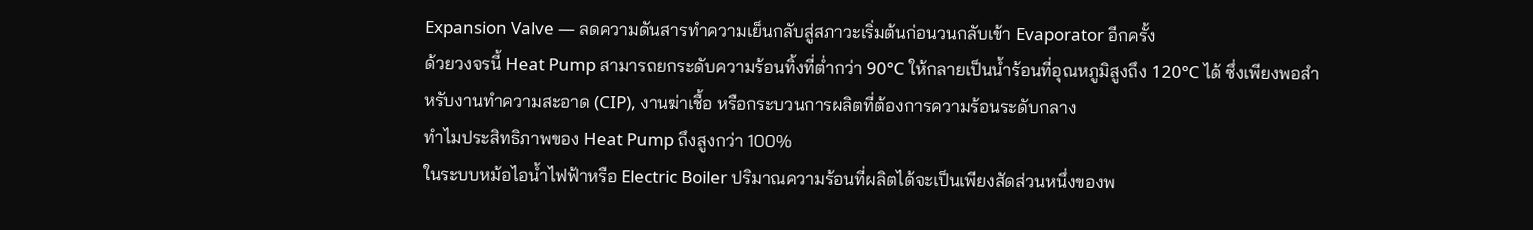Expansion Valve — ลดความดันสารทำความเย็นกลับสู่สภาวะเริ่มต้นก่อนวนกลับเข้า Evaporator อีกครั้ง
ด้วยวงจรนี้ Heat Pump สามารถยกระดับความร้อนทิ้งที่ต่ำกว่า 90°C ให้กลายเป็นน้ำร้อนที่อุณหภูมิสูงถึง 120°C ได้ ซึ่งเพียงพอสำหรับงานทำความสะอาด (CIP), งานฆ่าเชื้อ หรือกระบวนการผลิตที่ต้องการความร้อนระดับกลาง
ทำไมประสิทธิภาพของ Heat Pump ถึงสูงกว่า 100%
ในระบบหม้อไอน้ำไฟฟ้าหรือ Electric Boiler ปริมาณความร้อนที่ผลิตได้จะเป็นเพียงสัดส่วนหนึ่งของพ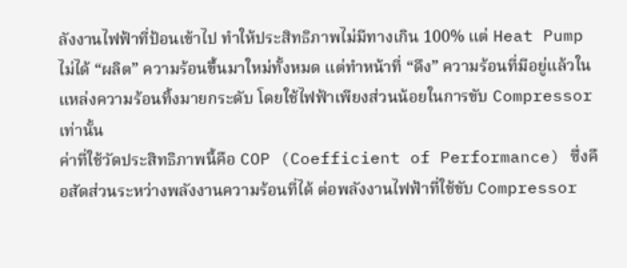ลังงานไฟฟ้าที่ป้อนเข้าไป ทำให้ประสิทธิภาพไม่มีทางเกิน 100% แต่ Heat Pump ไม่ได้ “ผลิต” ความร้อนขึ้นมาใหม่ทั้งหมด แต่ทำหน้าที่ “ดึง” ความร้อนที่มีอยู่แล้วในแหล่งความร้อนทิ้งมายกระดับ โดยใช้ไฟฟ้าเพียงส่วนน้อยในการขับ Compressor เท่านั้น
ค่าที่ใช้วัดประสิทธิภาพนี้คือ COP (Coefficient of Performance) ซึ่งคือสัดส่วนระหว่างพลังงานความร้อนที่ได้ ต่อพลังงานไฟฟ้าที่ใช้ขับ Compressor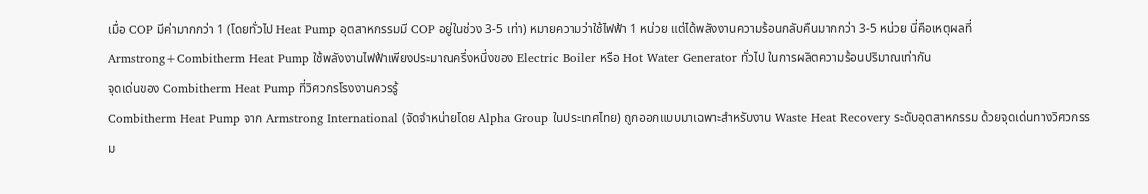เมื่อ COP มีค่ามากกว่า 1 (โดยทั่วไป Heat Pump อุตสาหกรรมมี COP อยู่ในช่วง 3-5 เท่า) หมายความว่าใช้ไฟฟ้า 1 หน่วย แต่ได้พลังงานความร้อนกลับคืนมากกว่า 3-5 หน่วย นี่คือเหตุผลที่ Armstrong+Combitherm Heat Pump ใช้พลังงานไฟฟ้าเพียงประมาณครึ่งหนึ่งของ Electric Boiler หรือ Hot Water Generator ทั่วไป ในการผลิตความร้อนปริมาณเท่ากัน
จุดเด่นของ Combitherm Heat Pump ที่วิศวกรโรงงานควรรู้
Combitherm Heat Pump จาก Armstrong International (จัดจำหน่ายโดย Alpha Group ในประเทศไทย) ถูกออกแบบมาเฉพาะสำหรับงาน Waste Heat Recovery ระดับอุตสาหกรรม ด้วยจุดเด่นทางวิศวกรรม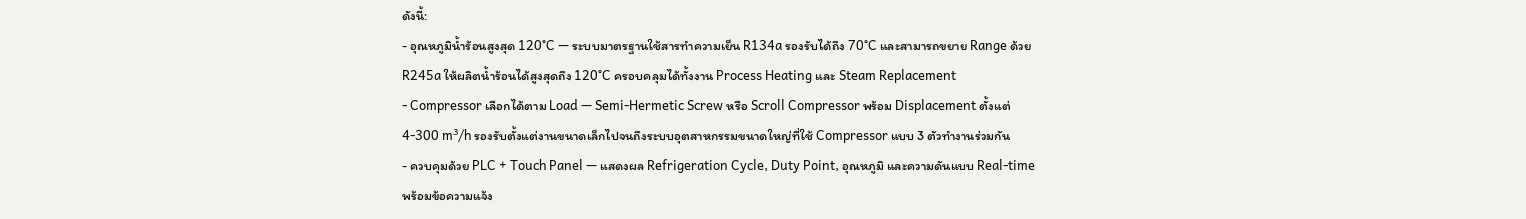ดังนี้:
- อุณหภูมิน้ำร้อนสูงสุด 120°C — ระบบมาตรฐานใช้สารทำความเย็น R134a รองรับได้ถึง 70°C และสามารถขยาย Range ด้วย R245a ให้ผลิตน้ำร้อนได้สูงสุดถึง 120°C ครอบคลุมได้ทั้งงาน Process Heating และ Steam Replacement
- Compressor เลือกได้ตาม Load — Semi-Hermetic Screw หรือ Scroll Compressor พร้อม Displacement ตั้งแต่ 4-300 m³/h รองรับตั้งแต่งานขนาดเล็กไปจนถึงระบบอุตสาหกรรมขนาดใหญ่ที่ใช้ Compressor แบบ 3 ตัวทำงานร่วมกัน
- ควบคุมด้วย PLC + Touch Panel — แสดงผล Refrigeration Cycle, Duty Point, อุณหภูมิ และความดันแบบ Real-time พร้อมข้อความแจ้ง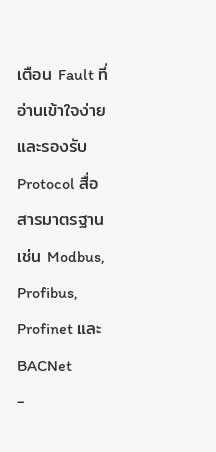เตือน Fault ที่อ่านเข้าใจง่าย และรองรับ Protocol สื่อสารมาตรฐาน เช่น Modbus, Profibus, Profinet และ BACNet
-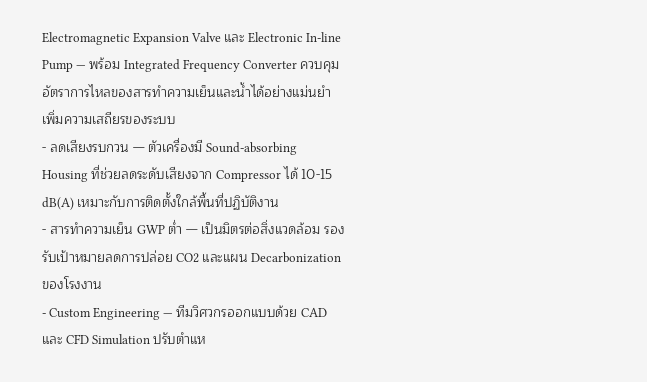Electromagnetic Expansion Valve และ Electronic In-line Pump — พร้อม Integrated Frequency Converter ควบคุมอัตราการไหลของสารทำความเย็นและน้ำได้อย่างแม่นยำ เพิ่มความเสถียรของระบบ
- ลดเสียงรบกวน — ตัวเครื่องมี Sound-absorbing Housing ที่ช่วยลดระดับเสียงจาก Compressor ได้ 10-15 dB(A) เหมาะกับการติดตั้งใกล้พื้นที่ปฏิบัติงาน
- สารทำความเย็น GWP ต่ำ — เป็นมิตรต่อสิ่งแวดล้อม รองรับเป้าหมายลดการปล่อย CO2 และแผน Decarbonization ของโรงงาน
- Custom Engineering — ทีมวิศวกรออกแบบด้วย CAD และ CFD Simulation ปรับตำแห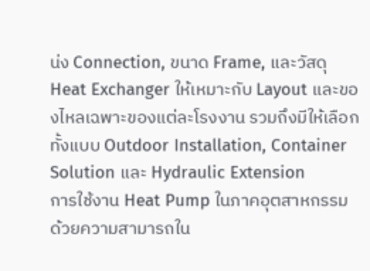น่ง Connection, ขนาด Frame, และวัสดุ Heat Exchanger ให้เหมาะกับ Layout และของไหลเฉพาะของแต่ละโรงงาน รวมถึงมีให้เลือกทั้งแบบ Outdoor Installation, Container Solution และ Hydraulic Extension
การใช้งาน Heat Pump ในภาคอุตสาหกรรม
ด้วยความสามารถใน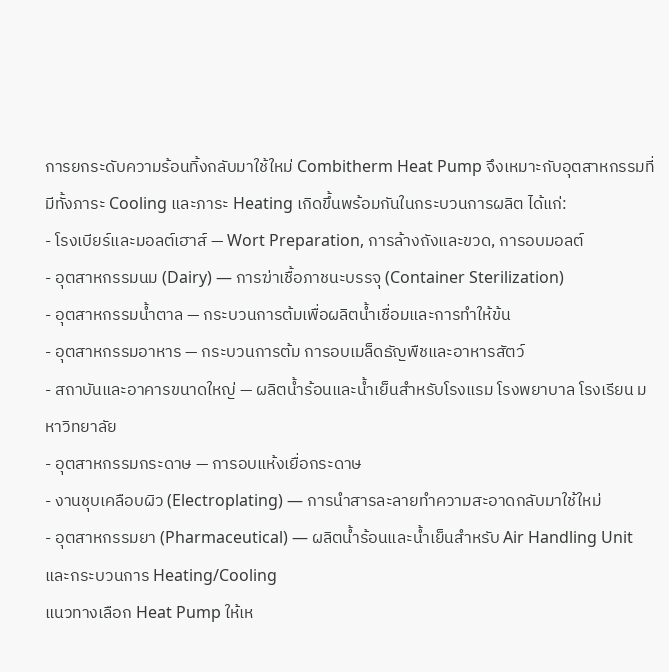การยกระดับความร้อนทิ้งกลับมาใช้ใหม่ Combitherm Heat Pump จึงเหมาะกับอุตสาหกรรมที่มีทั้งภาระ Cooling และภาระ Heating เกิดขึ้นพร้อมกันในกระบวนการผลิต ได้แก่:
- โรงเบียร์และมอลต์เฮาส์ — Wort Preparation, การล้างถังและขวด, การอบมอลต์
- อุตสาหกรรมนม (Dairy) — การฆ่าเชื้อภาชนะบรรจุ (Container Sterilization)
- อุตสาหกรรมน้ำตาล — กระบวนการต้มเพื่อผลิตน้ำเชื่อมและการทำให้ข้น
- อุตสาหกรรมอาหาร — กระบวนการต้ม การอบเมล็ดธัญพืชและอาหารสัตว์
- สถาบันและอาคารขนาดใหญ่ — ผลิตน้ำร้อนและน้ำเย็นสำหรับโรงแรม โรงพยาบาล โรงเรียน มหาวิทยาลัย
- อุตสาหกรรมกระดาษ — การอบแห้งเยื่อกระดาษ
- งานชุบเคลือบผิว (Electroplating) — การนำสารละลายทำความสะอาดกลับมาใช้ใหม่
- อุตสาหกรรมยา (Pharmaceutical) — ผลิตน้ำร้อนและน้ำเย็นสำหรับ Air Handling Unit และกระบวนการ Heating/Cooling
แนวทางเลือก Heat Pump ให้เห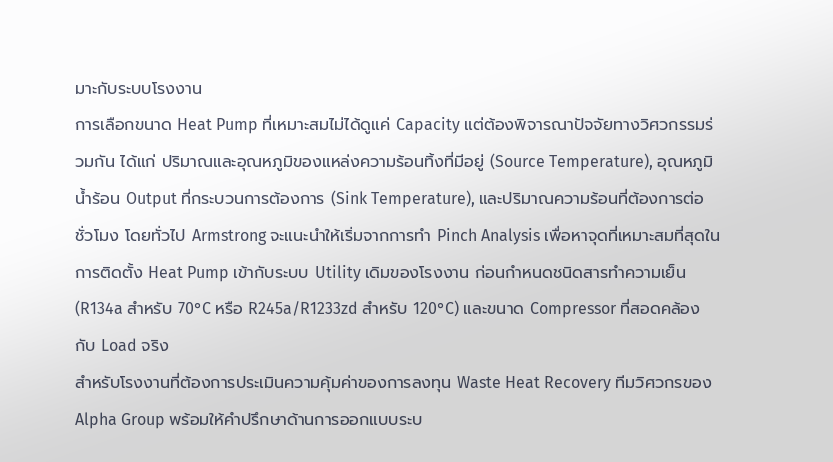มาะกับระบบโรงงาน
การเลือกขนาด Heat Pump ที่เหมาะสมไม่ได้ดูแค่ Capacity แต่ต้องพิจารณาปัจจัยทางวิศวกรรมร่วมกัน ได้แก่ ปริมาณและอุณหภูมิของแหล่งความร้อนทิ้งที่มีอยู่ (Source Temperature), อุณหภูมิน้ำร้อน Output ที่กระบวนการต้องการ (Sink Temperature), และปริมาณความร้อนที่ต้องการต่อชั่วโมง โดยทั่วไป Armstrong จะแนะนำให้เริ่มจากการทำ Pinch Analysis เพื่อหาจุดที่เหมาะสมที่สุดในการติดตั้ง Heat Pump เข้ากับระบบ Utility เดิมของโรงงาน ก่อนกำหนดชนิดสารทำความเย็น (R134a สำหรับ 70°C หรือ R245a/R1233zd สำหรับ 120°C) และขนาด Compressor ที่สอดคล้องกับ Load จริง
สำหรับโรงงานที่ต้องการประเมินความคุ้มค่าของการลงทุน Waste Heat Recovery ทีมวิศวกรของ Alpha Group พร้อมให้คำปรึกษาด้านการออกแบบระบ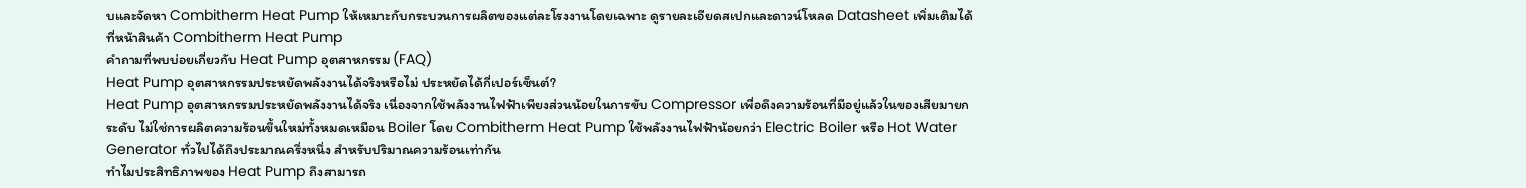บและจัดหา Combitherm Heat Pump ให้เหมาะกับกระบวนการผลิตของแต่ละโรงงานโดยเฉพาะ ดูรายละเอียดสเปกและดาวน์โหลด Datasheet เพิ่มเติมได้ที่หน้าสินค้า Combitherm Heat Pump
คำถามที่พบบ่อยเกี่ยวกับ Heat Pump อุตสาหกรรม (FAQ)
Heat Pump อุตสาหกรรมประหยัดพลังงานได้จริงหรือไม่ ประหยัดได้กี่เปอร์เซ็นต์?
Heat Pump อุตสาหกรรมประหยัดพลังงานได้จริง เนื่องจากใช้พลังงานไฟฟ้าเพียงส่วนน้อยในการขับ Compressor เพื่อดึงความร้อนที่มีอยู่แล้วในของเสียมายกระดับ ไม่ใช่การผลิตความร้อนขึ้นใหม่ทั้งหมดเหมือน Boiler โดย Combitherm Heat Pump ใช้พลังงานไฟฟ้าน้อยกว่า Electric Boiler หรือ Hot Water Generator ทั่วไปได้ถึงประมาณครึ่งหนึ่ง สำหรับปริมาณความร้อนเท่ากัน
ทำไมประสิทธิภาพของ Heat Pump ถึงสามารถ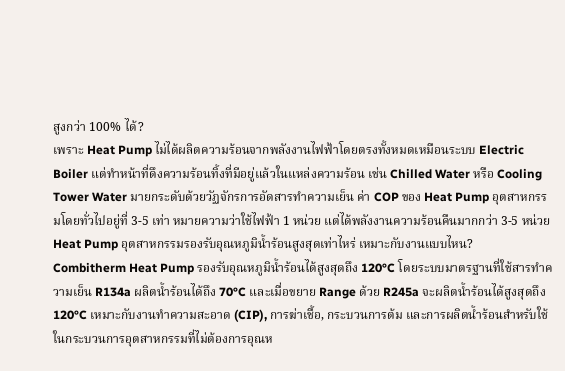สูงกว่า 100% ได้?
เพราะ Heat Pump ไม่ได้ผลิตความร้อนจากพลังงานไฟฟ้าโดยตรงทั้งหมดเหมือนระบบ Electric Boiler แต่ทำหน้าที่ดึงความร้อนทิ้งที่มีอยู่แล้วในแหล่งความร้อน เช่น Chilled Water หรือ Cooling Tower Water มายกระดับด้วยวัฏจักรการอัดสารทำความเย็น ค่า COP ของ Heat Pump อุตสาหกรรมโดยทั่วไปอยู่ที่ 3-5 เท่า หมายความว่าใช้ไฟฟ้า 1 หน่วย แต่ได้พลังงานความร้อนคืนมากกว่า 3-5 หน่วย
Heat Pump อุตสาหกรรมรองรับอุณหภูมิน้ำร้อนสูงสุดเท่าไหร่ เหมาะกับงานแบบไหน?
Combitherm Heat Pump รองรับอุณหภูมิน้ำร้อนได้สูงสุดถึง 120°C โดยระบบมาตรฐานที่ใช้สารทำความเย็น R134a ผลิตน้ำร้อนได้ถึง 70°C และเมื่อขยาย Range ด้วย R245a จะผลิตน้ำร้อนได้สูงสุดถึง 120°C เหมาะกับงานทำความสะอาด (CIP), การฆ่าเชื้อ, กระบวนการต้ม และการผลิตน้ำร้อนสำหรับใช้ในกระบวนการอุตสาหกรรมที่ไม่ต้องการอุณห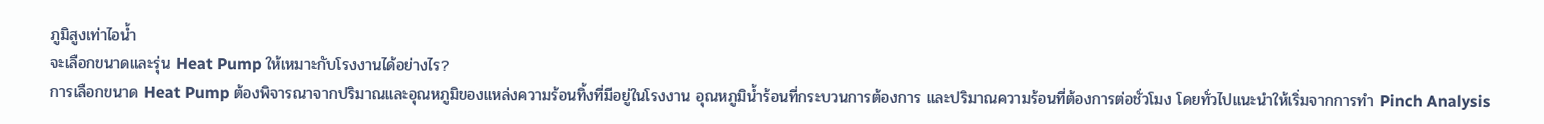ภูมิสูงเท่าไอน้ำ
จะเลือกขนาดและรุ่น Heat Pump ให้เหมาะกับโรงงานได้อย่างไร?
การเลือกขนาด Heat Pump ต้องพิจารณาจากปริมาณและอุณหภูมิของแหล่งความร้อนทิ้งที่มีอยู่ในโรงงาน อุณหภูมิน้ำร้อนที่กระบวนการต้องการ และปริมาณความร้อนที่ต้องการต่อชั่วโมง โดยทั่วไปแนะนำให้เริ่มจากการทำ Pinch Analysis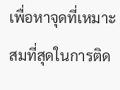เพื่อหาจุดที่เหมาะสมที่สุดในการติด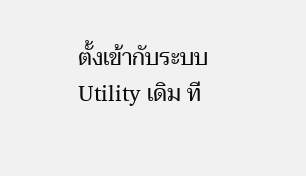ตั้งเข้ากับระบบ Utility เดิม ที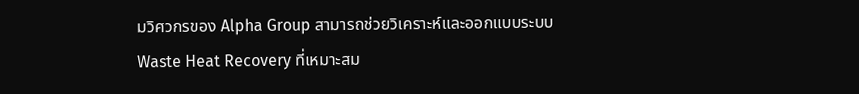มวิศวกรของ Alpha Group สามารถช่วยวิเคราะห์และออกแบบระบบ Waste Heat Recovery ที่เหมาะสม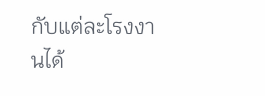กับแต่ละโรงงานได้